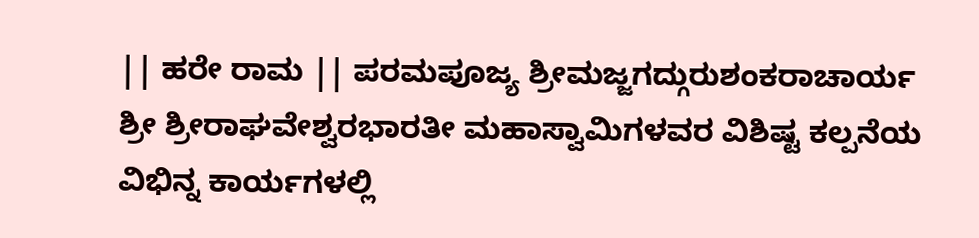|| ಹರೇ ರಾಮ || ಪರಮಪೂಜ್ಯ ಶ್ರೀಮಜ್ಜಗದ್ಗುರುಶಂಕರಾಚಾರ್ಯ ಶ್ರೀ ಶ್ರೀರಾಘವೇಶ್ವರಭಾರತೀ ಮಹಾಸ್ವಾಮಿಗಳವರ ವಿಶಿಷ್ಟ ಕಲ್ಪನೆಯ ವಿಭಿನ್ನ ಕಾರ್ಯಗಳಲ್ಲಿ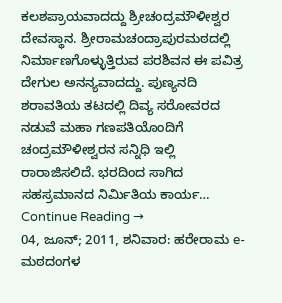ಕಲಶಪ್ರಾಯವಾದದ್ದು ಶ್ರೀಚಂದ್ರಮೌಳೀಶ್ವರ ದೇವಸ್ಥಾನ. ಶ್ರೀರಾಮಚಂದ್ರಾಪುರಮಠದಲ್ಲಿ ನಿರ್ಮಾಣಗೊಳ್ಳುತ್ತಿರುವ ಪರಶಿವನ ಈ ಪವಿತ್ರ ದೇಗುಲ ಅನನ್ಯವಾದದ್ದು. ಪುಣ್ಯನದಿ ಶರಾವತಿಯ ತಟದಲ್ಲಿ ದಿವ್ಯ ಸರೋವರದ ನಡುವೆ ಮಹಾ ಗಣಪತಿಯೊಂದಿಗೆ ಚಂದ್ರಮೌಳೀಶ್ವರನ ಸನ್ನಿಧಿ ಇಲ್ಲಿ ರಾರಾಜಿಸಲಿದೆ. ಭರದಿಂದ ಸಾಗಿದ ಸಹಸ್ರಮಾನದ ನಿರ್ಮಿತಿಯ ಕಾರ್ಯ… Continue Reading →
04, ಜೂನ್; 2011, ಶನಿವಾರ: ಹರೇರಾಮ e-ಮಠದಂಗಳ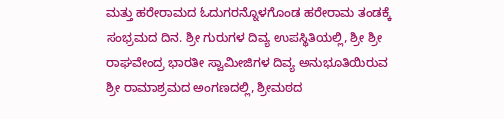ಮತ್ತು ಹರೇರಾಮದ ಓದುಗರನ್ನೊಳಗೊಂಡ ಹರೇರಾಮ ತಂಡಕ್ಕೆ ಸಂಭ್ರಮದ ದಿನ. ಶ್ರೀ ಗುರುಗಳ ದಿವ್ಯ ಉಪಸ್ಥಿತಿಯಲ್ಲಿ, ಶ್ರೀ ಶ್ರೀ ರಾಘವೇಂದ್ರ ಭಾರತೀ ಸ್ವಾಮೀಜಿಗಳ ದಿವ್ಯ ಅನುಭೂತಿಯಿರುವ ಶ್ರೀ ರಾಮಾಶ್ರಮದ ಅಂಗಣದಲ್ಲಿ, ಶ್ರೀಮಠದ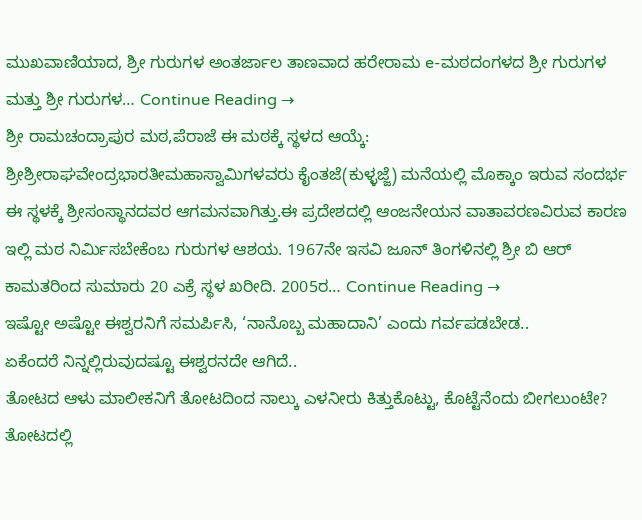ಮುಖವಾಣಿಯಾದ, ಶ್ರೀ ಗುರುಗಳ ಅಂತರ್ಜಾಲ ತಾಣವಾದ ಹರೇರಾಮ e-ಮಠದಂಗಳದ ಶ್ರೀ ಗುರುಗಳ ಮತ್ತು ಶ್ರೀ ಗುರುಗಳ… Continue Reading →
ಶ್ರೀ ರಾಮಚಂದ್ರಾಪುರ ಮಠ,ಪೆರಾಜೆ ಈ ಮಠಕ್ಕೆ ಸ್ಥಳದ ಆಯ್ಕೆ: ಶ್ರೀಶ್ರೀರಾಘವೇಂದ್ರಭಾರತೀಮಹಾಸ್ವಾಮಿಗಳವರು ಕೈಂತಜೆ(ಕುಳ್ಳಜ್ಜೆ) ಮನೆಯಲ್ಲಿ ಮೊಕ್ಕಾಂ ಇರುವ ಸಂದರ್ಭ ಈ ಸ್ಥಳಕ್ಕೆ ಶ್ರೀಸಂಸ್ಥಾನದವರ ಆಗಮನವಾಗಿತ್ತು.ಈ ಪ್ರದೇಶದಲ್ಲಿ ಆಂಜನೇಯನ ವಾತಾವರಣವಿರುವ ಕಾರಣ ಇಲ್ಲಿ ಮಠ ನಿರ್ಮಿಸಬೇಕೆಂಬ ಗುರುಗಳ ಆಶಯ. 1967ನೇ ಇಸವಿ ಜೂನ್ ತಿಂಗಳಿನಲ್ಲಿ ಶ್ರೀ ಬಿ ಆರ್ ಕಾಮತರಿಂದ ಸುಮಾರು 20 ಎಕ್ರೆ ಸ್ಥಳ ಖರೀದಿ. 2005ರ… Continue Reading →
ಇಷ್ಟೋ ಅಷ್ಟೋ ಈಶ್ವರನಿಗೆ ಸಮರ್ಪಿಸಿ, ‘ನಾನೊಬ್ಬ ಮಹಾದಾನಿ’ ಎಂದು ಗರ್ವಪಡಬೇಡ..
ಏಕೆಂದರೆ ನಿನ್ನಲ್ಲಿರುವುದಷ್ಟೂ ಈಶ್ವರನದೇ ಆಗಿದೆ..
ತೋಟದ ಆಳು ಮಾಲೀಕನಿಗೆ ತೋಟದಿಂದ ನಾಲ್ಕು ಎಳನೀರು ಕಿತ್ತುಕೊಟ್ಟು, ಕೊಟ್ಟೆನೆಂದು ಬೀಗಲುಂಟೇ?
ತೋಟದಲ್ಲಿ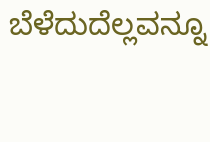ಬೆಳೆದುದೆಲ್ಲವನ್ನೂ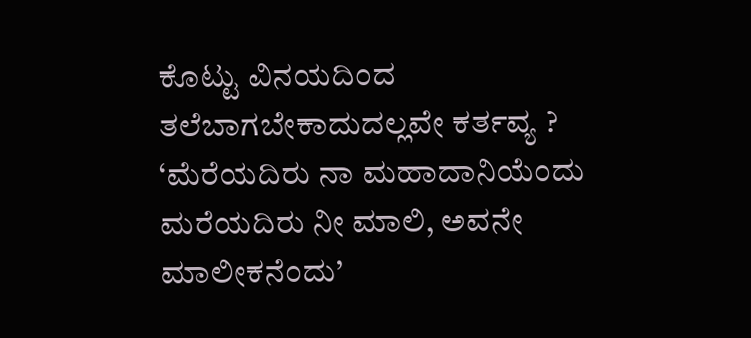ಕೊಟ್ಟು ವಿನಯದಿಂದ ತಲೆಬಾಗಬೇಕಾದುದಲ್ಲವೇ ಕರ್ತವ್ಯ ?
‘ಮೆರೆಯದಿರು ನಾ ಮಹಾದಾನಿಯೆಂದು
ಮರೆಯದಿರು ನೀ ಮಾಲಿ, ಅವನೇ ಮಾಲೀಕನೆಂದು’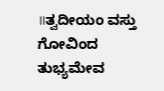॥ತ್ವದೀಯಂ ವಸ್ತು ಗೋವಿಂದ ತುಭ್ಯಮೇವ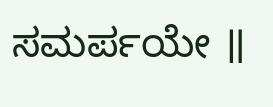ಸಮರ್ಪಯೇ ॥